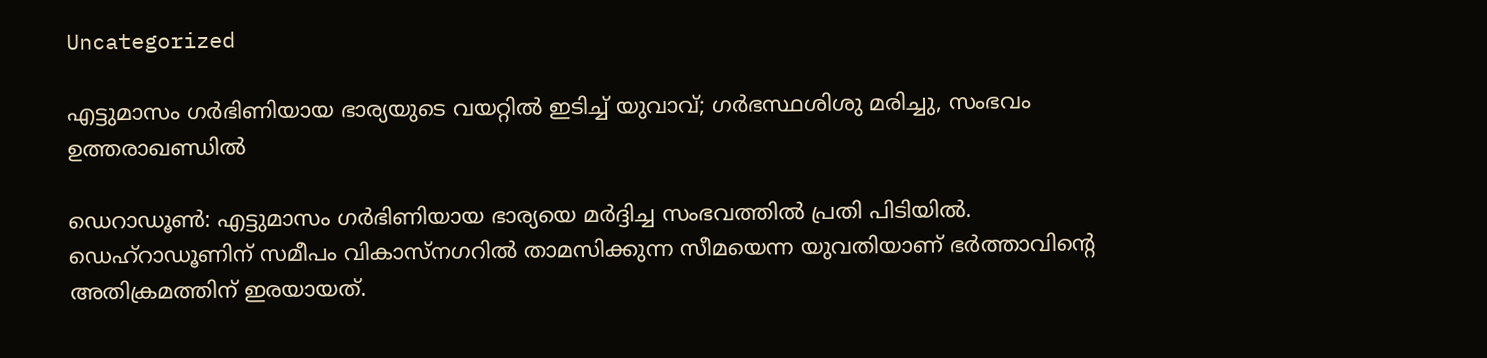Uncategorized

എട്ടുമാസം ഗര്‍ഭിണിയായ ഭാര്യയുടെ വയറ്റില്‍ ഇടിച്ച് യുവാവ്; ഗര്‍ഭസ്ഥശിശു മരിച്ചു, സംഭവം ഉത്തരാഖണ്ഡില്‍

ഡെറാഡൂണ്‍: എട്ടുമാസം ഗര്‍ഭിണിയായ ഭാര്യയെ മര്‍ദ്ദിച്ച സംഭവത്തില്‍ പ്രതി പിടിയില്‍. ഡെഹ്‌റാഡൂണിന് സമീപം വികാസ്‌നഗറില്‍ താമസിക്കുന്ന സീമയെന്ന യുവതിയാണ് ഭര്‍ത്താവിന്റെ അതിക്രമത്തിന് ഇരയായത്.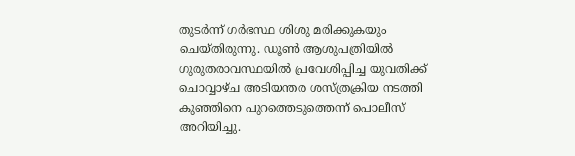തുടർന്ന് ഗർഭസ്ഥ ശിശു മരിക്കുകയും ചെയ്തിരുന്നു. ഡൂണ്‍ ആശുപത്രിയില്‍ ഗുരുതരാവസ്ഥയില്‍ പ്രവേശിപ്പിച്ച യുവതിക്ക് ചൊവ്വാഴ്ച അടിയന്തര ശസ്ത്രക്രിയ നടത്തി കുഞ്ഞിനെ പുറത്തെടുത്തെന്ന് പൊലീസ് അറിയിച്ചു.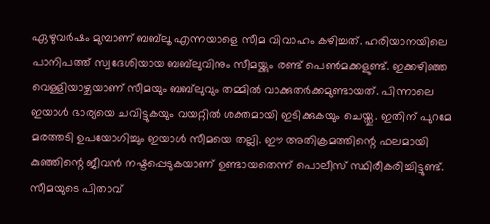ഏഴുവര്‍ഷം മുമ്പാണ് ബബ്‌ലൂ എന്നയാളെ സീമ വിവാഹം കഴിച്ചത്. ഹരിയാനയിലെ പാനിപത്ത് സ്വദേശിയായ ബബ്‌ലുവിനും സീമയ്ക്കും രണ്ട് പെണ്‍മക്കളുണ്ട്. ഇക്കഴിഞ്ഞ വെള്ളിയാഴ്ചയാണ് സീമയും ബബ്‌ലുവും തമ്മില്‍ വാക്കുതര്‍ക്കമുണ്ടായത്. പിന്നാലെ ഇയാള്‍ ഭാര്യയെ ചവിട്ടുകയും വയറ്റില്‍ ശക്തമായി ഇടിക്കുകയും ചെയ്തു. ഇതിന് പുറമേ മരത്തടി ഉപയോഗിച്ചും ഇയാള്‍ സീമയെ തല്ലി. ഈ അതിക്രമത്തിന്റെ ഫലമായി കുഞ്ഞിന്റെ ജീവന്‍ നഷ്ടപ്പെടുകയാണ് ഉണ്ടായതെന്ന് പൊലീസ് സ്ഥിരീകരിച്ചിട്ടുണ്ട്.
സീമയുടെ പിതാവ്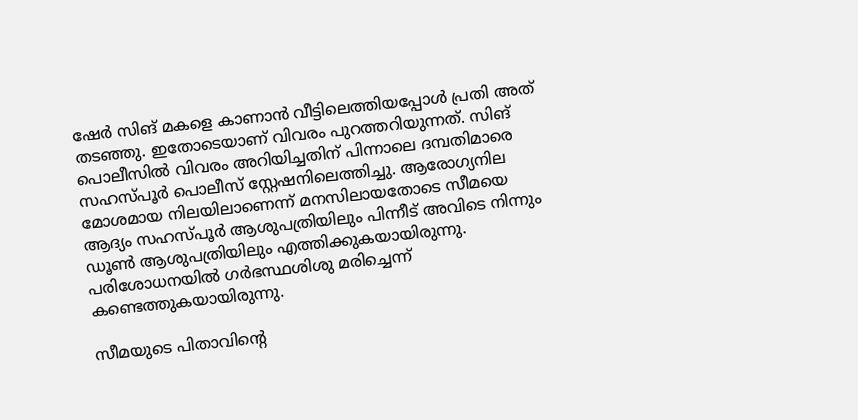ഷേര്‍ സിങ് മകളെ കാണാന്‍ വീട്ടിലെത്തിയപ്പോള്‍ പ്രതി അത് തടഞ്ഞു. ഇതോടെയാണ് വിവരം പുറത്തറിയുന്നത്. സിങ് പൊലീസില്‍ വിവരം അറിയിച്ചതിന് പിന്നാലെ ദമ്പതിമാരെ സഹസ്പൂര്‍ പൊലീസ് സ്റ്റേഷനിലെത്തിച്ചു. ആരോഗ്യനില മോശമായ നിലയിലാണെന്ന് മനസിലായതോടെ സീമയെ ആദ്യം സഹസ്പൂര്‍ ആശുപത്രിയിലും പിന്നീട് അവിടെ നിന്നും ഡൂണ്‍ ആശുപത്രിയിലും എത്തിക്കുകയായിരുന്നു. പരിശോധനയില്‍ ഗർഭസ്ഥശിശു മരിച്ചെന്ന് കണ്ടെത്തുകയായിരുന്നു.

സീമയുടെ പിതാവിന്റെ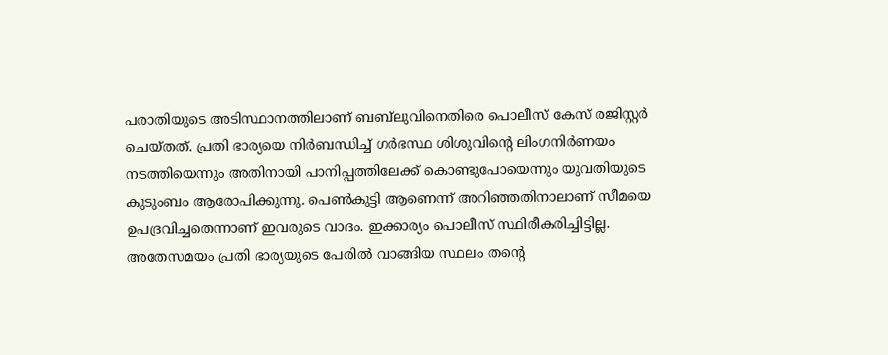പരാതിയുടെ അടിസ്ഥാനത്തിലാണ് ബബ്‌ലുവിനെതിരെ പൊലീസ് കേസ് രജിസ്റ്റര്‍ ചെയ്തത്. പ്രതി ഭാര്യയെ നിര്‍ബന്ധിച്ച് ഗര്‍ഭസ്ഥ ശിശുവിന്റെ ലിംഗനിര്‍ണയം നടത്തിയെന്നും അതിനായി പാനിപ്പത്തിലേക്ക് കൊണ്ടുപോയെന്നും യുവതിയുടെ കുടുംബം ആരോപിക്കുന്നു. പെണ്‍കുട്ടി ആണെന്ന് അറിഞ്ഞതിനാലാണ് സീമയെ ഉപദ്രവിച്ചതെന്നാണ് ഇവരുടെ വാദം. ഇക്കാര്യം പൊലീസ് സ്ഥിരീകരിച്ചിട്ടില്ല.
അതേസമയം പ്രതി ഭാര്യയുടെ പേരില്‍ വാങ്ങിയ സ്ഥലം തന്റെ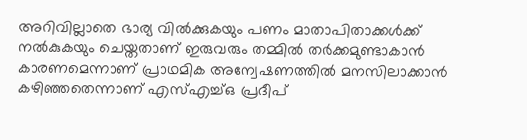അറിവില്ലാതെ ഭാര്യ വില്‍ക്കുകയും പണം മാതാപിതാക്കള്‍ക്ക് നല്‍കുകയും ചെയ്തതാണ് ഇരുവരും തമ്മില്‍ തര്‍ക്കമുണ്ടാകാന്‍ കാരണമെന്നാണ് പ്രാഥമിക അന്വേഷണത്തില്‍ മനസിലാക്കാന്‍ കഴിഞ്ഞതെന്നാണ് എസ്എച്ച്ഒ പ്രദീപ്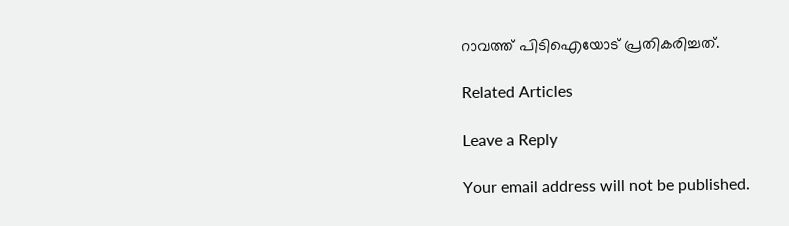റാവത്ത് പിടിഐയോട് പ്രതികരിച്ചത്.

Related Articles

Leave a Reply

Your email address will not be published.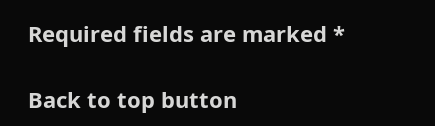Required fields are marked *

Back to top button